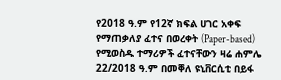የ2018 ዓ.ም የ12ኛ ክፍል ሀገር አቀፍ የማጠቃለያ ፈተና በወረቀት (Paper-based) የሚወስዱ ተማሪዎች ፈተናቸውን ዛሬ ሐምሌ 22/2018 ዓ.ም በመቐለ ዩኒቨርሲቲ በይፋ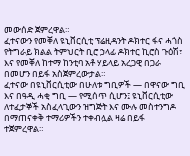መውሰድ ጀምረዋል።
ፈተናውን የመቐለ ዩኒቨርሲቲ ፕሬዚዳንት ዶክተር ፋና ሓጎስ የትግራይ ክልል ትምህርት ቢሮ ኃላፊ ዶክተር ኪሮስ ጉዕሽ፣ እና የመቐለ ከተማ ከንቲባ አቶ ሃይላይ አረጋዊ በጋራ በመሆን በይፋ አስጀምረውታል።
ፈተናው በዩኒቨርሲቲው በሁለቱ ግቢዎች — በዋናው ግቢ እና በዓዲ ሓቂ ግቢ — የሚሰጥ ሲሆን፤ ዩኒቨርሲቲው ለተፈታኞች አስፈላጊውን ዝግጅት እና ሙሉ መስተንግዶ በማጠናቀቅ ተማሪዎችን ተቀብሏል ዛሬ በይፋ ተጀምረዋል።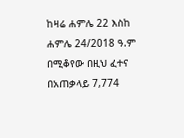ከዛሬ ሐምሌ 22 እስከ ሐምሌ 24/2018 ዓ.ም በሚቆየው በዚህ ፈተና በአጠቃላይ 7,774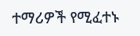ተማሪዎች የሚፈተኑ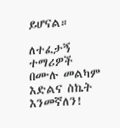ይሆናል።

ለተፈታኝ ተማሪዎች በሙሉ መልካም እድልና ስኬት እንመኛለን!